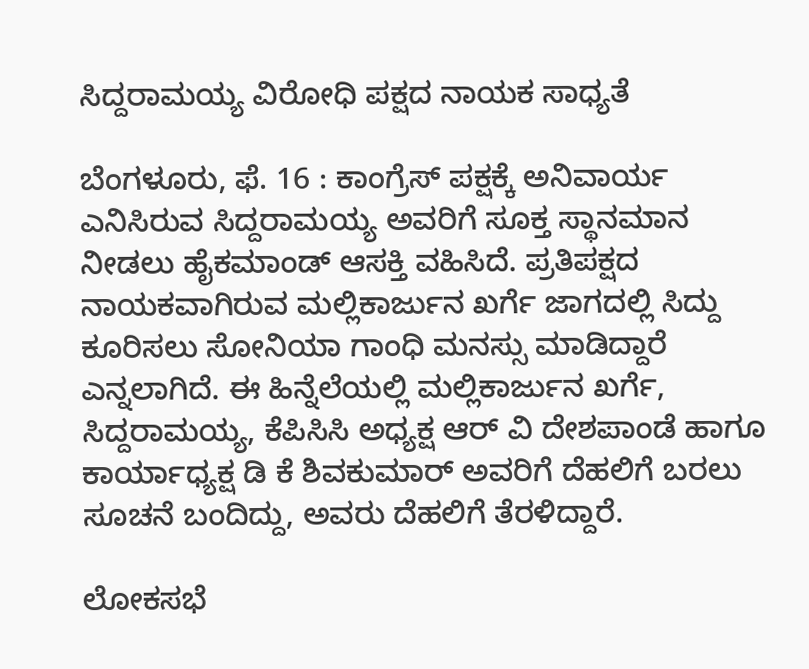ಸಿದ್ದರಾಮಯ್ಯ ವಿರೋಧಿ ಪಕ್ಷದ ನಾಯಕ ಸಾಧ್ಯತೆ

ಬೆಂಗಳೂರು, ಫೆ. 16 : ಕಾಂಗ್ರೆಸ್ ಪಕ್ಷಕ್ಕೆ ಅನಿವಾರ್ಯ ಎನಿಸಿರುವ ಸಿದ್ದರಾಮಯ್ಯ ಅವರಿಗೆ ಸೂಕ್ತ ಸ್ಥಾನಮಾನ ನೀಡಲು ಹೈಕಮಾಂಡ್ ಆಸಕ್ತಿ ವಹಿಸಿದೆ. ಪ್ರತಿಪಕ್ಷದ ನಾಯಕವಾಗಿರುವ ಮಲ್ಲಿಕಾರ್ಜುನ ಖರ್ಗೆ ಜಾಗದಲ್ಲಿ ಸಿದ್ದು ಕೂರಿಸಲು ಸೋನಿಯಾ ಗಾಂಧಿ ಮನಸ್ಸು ಮಾಡಿದ್ದಾರೆ ಎನ್ನಲಾಗಿದೆ. ಈ ಹಿನ್ನೆಲೆಯಲ್ಲಿ ಮಲ್ಲಿಕಾರ್ಜುನ ಖರ್ಗೆ, ಸಿದ್ದರಾಮಯ್ಯ, ಕೆಪಿಸಿಸಿ ಅಧ್ಯಕ್ಷ ಆರ್ ವಿ ದೇಶಪಾಂಡೆ ಹಾಗೂ ಕಾರ್ಯಾಧ್ಯಕ್ಷ ಡಿ ಕೆ ಶಿವಕುಮಾರ್ ಅವರಿಗೆ ದೆಹಲಿಗೆ ಬರಲು ಸೂಚನೆ ಬಂದಿದ್ದು, ಅವರು ದೆಹಲಿಗೆ ತೆರಳಿದ್ದಾರೆ.

ಲೋಕಸಭೆ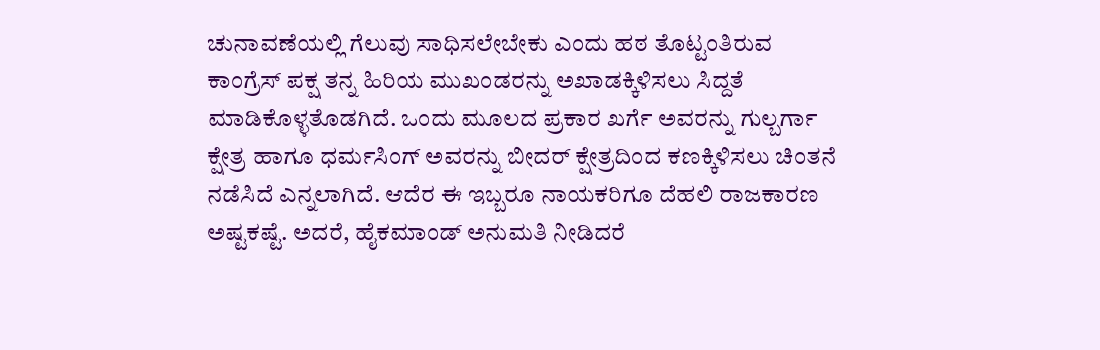ಚುನಾವಣೆಯಲ್ಲಿ ಗೆಲುವು ಸಾಧಿಸಲೇಬೇಕು ಎಂದು ಹಠ ತೊಟ್ಟಂತಿರುವ ಕಾಂಗ್ರೆಸ್ ಪಕ್ಷ ತನ್ನ ಹಿರಿಯ ಮುಖಂಡರನ್ನು ಅಖಾಡಕ್ಕಿಳಿಸಲು ಸಿದ್ದತೆ ಮಾಡಿಕೊಳ್ಳತೊಡಗಿದೆ. ಒಂದು ಮೂಲದ ಪ್ರಕಾರ ಖರ್ಗೆ ಅವರನ್ನು ಗುಲ್ಬರ್ಗಾ ಕ್ಷೇತ್ರ ಹಾಗೂ ಧರ್ಮಸಿಂಗ್ ಅವರನ್ನು ಬೀದರ್ ಕ್ಷೇತ್ರದಿಂದ ಕಣಕ್ಕಿಳಿಸಲು ಚಿಂತನೆ ನಡೆಸಿದೆ ಎನ್ನಲಾಗಿದೆ. ಆದೆರ ಈ ಇಬ್ಬರೂ ನಾಯಕರಿಗೂ ದೆಹಲಿ ರಾಜಕಾರಣ ಅಷ್ಟಕಷ್ಟೆ. ಅದರೆ, ಹೈಕಮಾಂಡ್ ಅನುಮತಿ ನೀಡಿದರೆ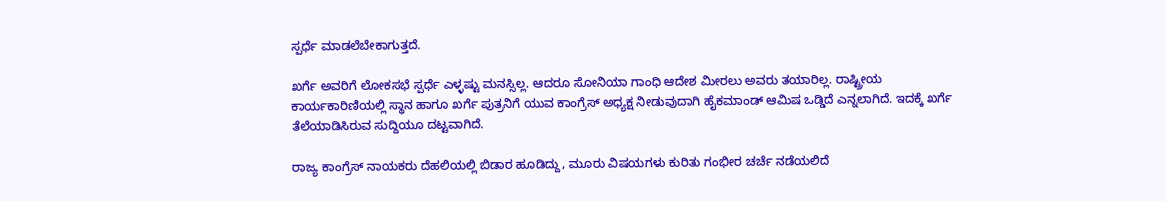ಸ್ಪರ್ಧೆ ಮಾಡಲೆಬೇಕಾಗುತ್ತದೆ.

ಖರ್ಗೆ ಅವರಿಗೆ ಲೋಕಸಭೆ ಸ್ಪರ್ಧೆ ಎಳ್ಳಷ್ಟು ಮನಸ್ಸಿಲ್ಲ. ಆದರೂ ಸೋನಿಯಾ ಗಾಂಧಿ ಆದೇಶ ಮೀರಲು ಅವರು ತಯಾರಿಲ್ಲ. ರಾಷ್ಟ್ರೀಯ ಕಾರ್ಯಕಾರಿಣಿಯಲ್ಲಿ ಸ್ಥಾನ ಹಾಗೂ ಖರ್ಗೆ ಪುತ್ರನಿಗೆ ಯುವ ಕಾಂಗ್ರೆಸ್ ಅಧ್ಯಕ್ಷ ನೀಡುವುದಾಗಿ ಹೈಕಮಾಂಡ್ ಆಮಿಷ ಒಡ್ಡಿದೆ ಎನ್ನಲಾಗಿದೆ. ಇದಕ್ಕೆ ಖರ್ಗೆ ತೆಲೆಯಾಡಿಸಿರುವ ಸುದ್ದಿಯೂ ದಟ್ಟವಾಗಿದೆ.

ರಾಜ್ಯ ಕಾಂಗ್ರೆಸ್ ನಾಯಕರು ದೆಹಲಿಯಲ್ಲಿ ಬಿಡಾರ ಹೂಡಿದ್ದು, ಮೂರು ವಿಷಯಗಳು ಕುರಿತು ಗಂಭೀರ ಚರ್ಚೆ ನಡೆಯಲಿದೆ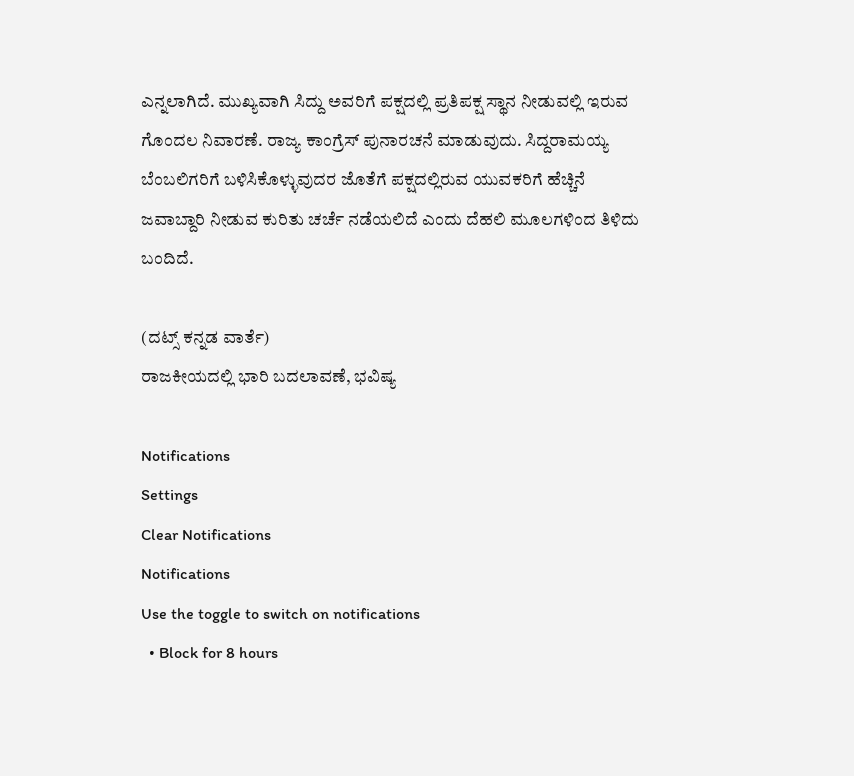ಎನ್ನಲಾಗಿದೆ. ಮುಖ್ಯವಾಗಿ ಸಿದ್ದು ಅವರಿಗೆ ಪಕ್ಷದಲ್ಲಿ ಪ್ರತಿಪಕ್ಷ ಸ್ಥಾನ ನೀಡುವಲ್ಲಿ ಇರುವ ಗೊಂದಲ ನಿವಾರಣೆ. ರಾಜ್ಯ ಕಾಂಗ್ರೆಸ್ ಪುನಾರಚನೆ ಮಾಡುವುದು. ಸಿದ್ದರಾಮಯ್ಯ ಬೆಂಬಲಿಗರಿಗೆ ಬಳಿಸಿಕೊಳ್ಳುವುದರ ಜೊತೆಗೆ ಪಕ್ಷದಲ್ಲಿರುವ ಯುವಕರಿಗೆ ಹೆಚ್ಚಿನೆ ಜವಾಬ್ದಾರಿ ನೀಡುವ ಕುರಿತು ಚರ್ಚೆ ನಡೆಯಲಿದೆ ಎಂದು ದೆಹಲಿ ಮೂಲಗಳಿಂದ ತಿಳಿದು ಬಂದಿದೆ.

(ದಟ್ಸ್ ಕನ್ನಡ ವಾರ್ತೆ)
ರಾಜಕೀಯದಲ್ಲಿ ಭಾರಿ ಬದಲಾವಣೆ, ಭವಿಷ್ಯ

Notifications
Settings
Clear Notifications
Notifications
Use the toggle to switch on notifications
  • Block for 8 hours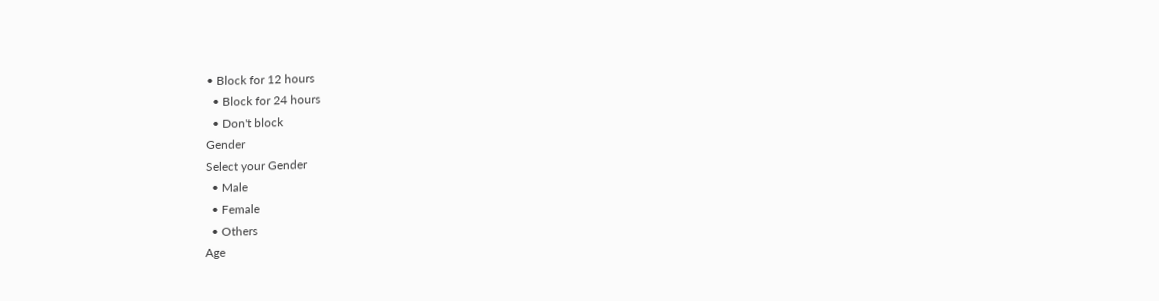• Block for 12 hours
  • Block for 24 hours
  • Don't block
Gender
Select your Gender
  • Male
  • Female
  • Others
Age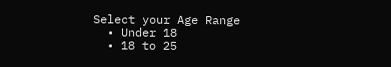Select your Age Range
  • Under 18
  • 18 to 25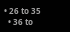• 26 to 35
  • 36 to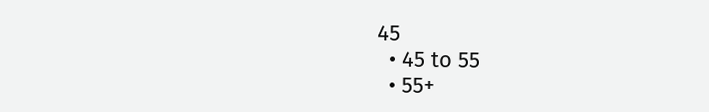45
  • 45 to 55
  • 55+